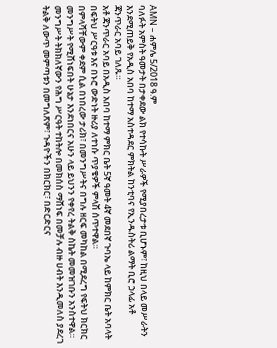AMN – ሐምሌ 5/2018 ዓ.ም
ባለፉት አምስት ዓመታት በታቀደው ልክ የተሳኩት ሥራዎች የሚያበረታቱ ቢሆኑም፣ ከዚህ በላይ መሥራትን እንደሚጠይቅ የአዲስ አበባ ከተማ አስተዳደር ምክትል ከንቲባና የኢንዱስትሪ ልማት ቢሮ ኃላፊ አቶ ጃንጥራር አባይ ገለጹ።
አቶ ጃንጥራር አባይ በአዲስ አበባ ከተማ ምክር ቤት 5ኛ ዓመት 4ኛ መደበኛ ጉባኤ ላይ ከምክር ቤት አባላት በፍትህ ሥርዓቱ እና በኑሮ ውድነት ዙሪያ ለተነሱ ጥያቄዎች ምላሽ ሰጥተዋል።
በምላሻቸውም ቀደም ሲል በነበረው ታሪክ፣ በመንግሥትና በግሉ ዘርፍ መካከል በሚደረግ የፍትህ ክርክር መንግሥት የሚሸነፍበት ሁኔታ እንደነበርና አሁን ላይ ይህንን የቀየረ ትልቅ ስኬት መመዝገቡን አንስተዋል።
መንግሥት ትክክለኛውን የሕግ ሥርዓት ተከትሎ በመክሰስ ማሸነፍ በመቻሉ ብዙ ሀብት እንዲመለስ ያደረገ ትልቅ ለውጥ መምጣቱን በመግለጽም፣ ጉዳዮችን በክርክር፣ በድርድርና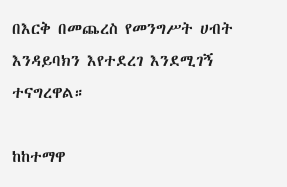በእርቅ በመጨረስ የመንግሥት ሀብት እንዳይባክን እየተደረገ እንደሚገኝ ተናግረዋል።

ከከተማዋ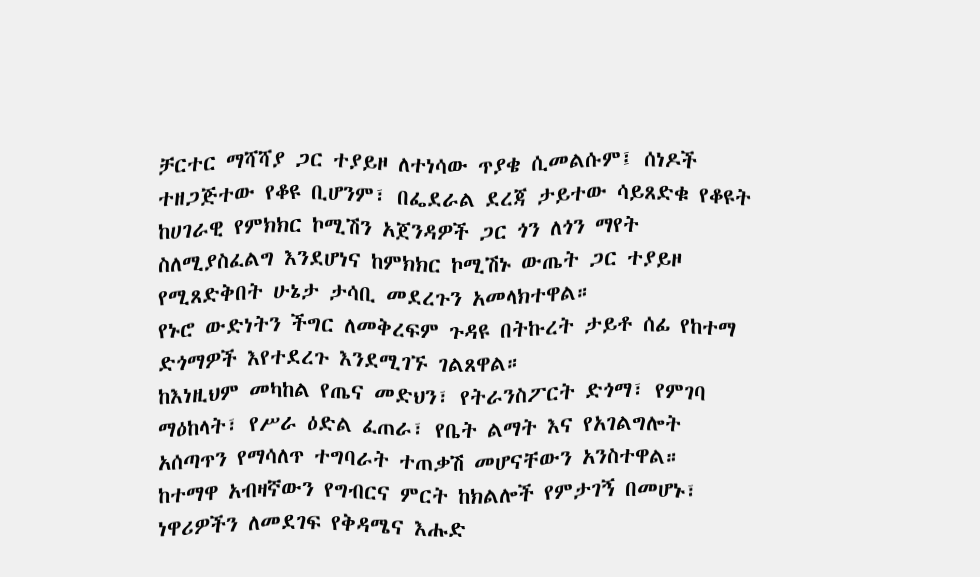ቻርተር ማሻሻያ ጋር ተያይዞ ለተነሳው ጥያቄ ሲመልሱም፤ ሰነዶች ተዘጋጅተው የቆዩ ቢሆንም፣ በፌደራል ደረጃ ታይተው ሳይጸድቁ የቆዩት ከሀገራዊ የምክክር ኮሚሽን አጀንዳዎች ጋር ጎን ለጎን ማየት ስለሚያስፈልግ እንደሆነና ከምክክር ኮሚሽኑ ውጤት ጋር ተያይዞ የሚጸድቅበት ሁኔታ ታሳቢ መደረጉን አመላክተዋል።
የኑሮ ውድነትን ችግር ለመቅረፍም ጉዳዩ በትኩረት ታይቶ ሰፊ የከተማ ድጎማዎች እየተደረጉ እንደሚገኙ ገልጸዋል።
ከእነዚህም መካከል የጤና መድህን፣ የትራንስፖርት ድጎማ፣ የምገባ ማዕከላት፣ የሥራ ዕድል ፈጠራ፣ የቤት ልማት እና የአገልግሎት አሰጣጥን የማሳለጥ ተግባራት ተጠቃሽ መሆናቸውን አንስተዋል።
ከተማዋ አብዛኛውን የግብርና ምርት ከክልሎች የምታገኝ በመሆኑ፣ ነዋሪዎችን ለመደገፍ የቅዳሜና እሑድ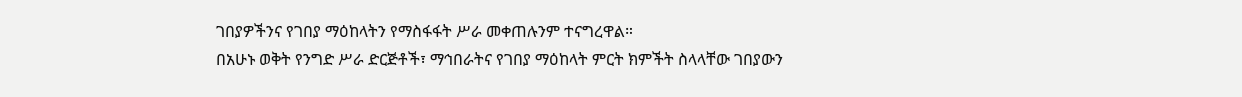ገበያዎችንና የገበያ ማዕከላትን የማስፋፋት ሥራ መቀጠሉንም ተናግረዋል።
በአሁኑ ወቅት የንግድ ሥራ ድርጅቶች፣ ማኅበራትና የገበያ ማዕከላት ምርት ክምችት ስላላቸው ገበያውን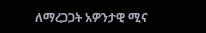ለማረጋጋት አዎንታዊ ሚና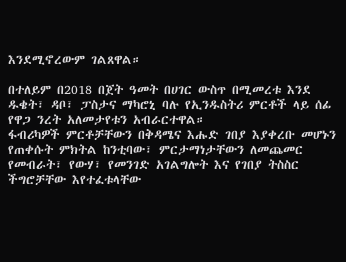እንደሚኖረውም ገልጸዋል።

በተለይም በ2018 በጀት ዓመት በሀገር ውስጥ በሚመረቱ እንደ ዱቄት፣ ዳቦ፣ ፓስታና ማካሮኒ ባሉ የኢንዱስትሪ ምርቶች ላይ ሰፊ የዋጋ ንረት አለመታየቱን አብራርተዋል።
ፋብሪካዎች ምርቶቻቸውን በቅዳሜና እሑድ ገበያ እያቀረቡ መሆኑን የጠቀሱት ምክትል ከንቲባው፣ ምርታማነታቸውን ለመጨመር የመብራት፣ የውሃ፣ የመንገድ አገልግሎት እና የገበያ ትስስር ችግሮቻቸው እየተፈቱላቸው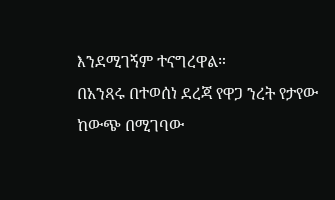እንደሚገኝም ተናግረዋል።
በአንጻሩ በተወሰነ ደረጃ የዋጋ ንረት የታየው ከውጭ በሚገባው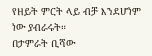የዘይት ምርት ላይ ብቻ እንደሆነም ነው ያብራሩት።
በታምራት ቢሻው